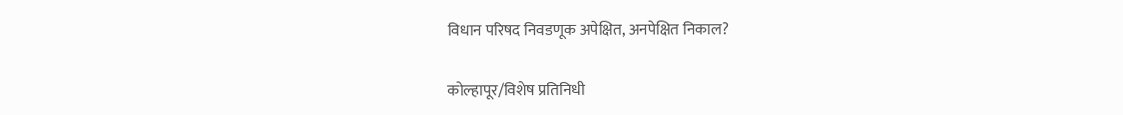विधान परिषद निवडणूक अपेक्षित, अनपेक्षित निकाल?

कोल्हापूर/विशेष प्रतिनिधी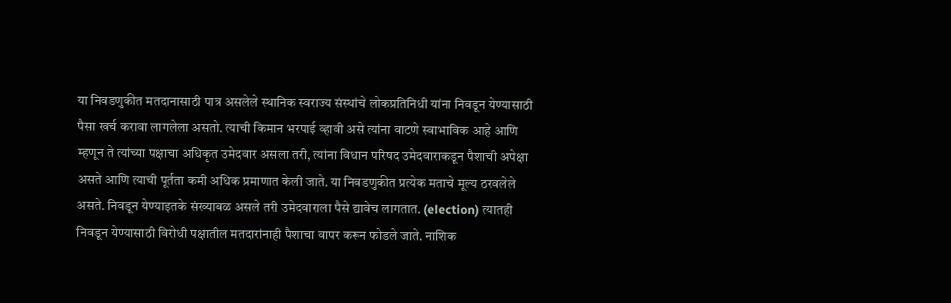या निवडणुकीत मतदानासाठी पात्र असलेले स्थानिक स्वराज्य संस्थांचे लोकप्रतिनिधी यांना निवडून येण्यासाठी पैसा खर्च करावा लागलेला असतो. त्याची किमान भरपाई व्हावी असे त्यांना वाटणे स्वाभाविक आहे आणि म्हणून ते त्यांच्या पक्षाचा अधिकृत उमेदवार असला तरी, त्यांना विधान परिषद उमेदवाराकडून पैशाची अपेक्षा असते आणि त्याची पूर्तता कमी अधिक प्रमाणात केली जाते. या निवडणुकीत प्रत्येक मताचे मूल्य ठरवलेले असते. निवडून येण्याइतके संख्याबळ असले तरी उमेदवाराला पैसे द्यावेच लागतात. (election) त्यातही निवडून येण्यासाठी विरोधी पक्षातील मतदारांनाही पैशाचा वापर करून फोडले जाते. नाशिक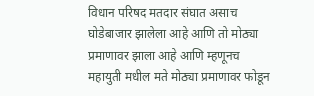विधान परिषद मतदार संघात असाच घोडेबाजार झालेला आहे आणि तो मोठ्या प्रमाणावर झाला आहे आणि म्हणूनच महायुती मधील मते मोठ्या प्रमाणावर फोडून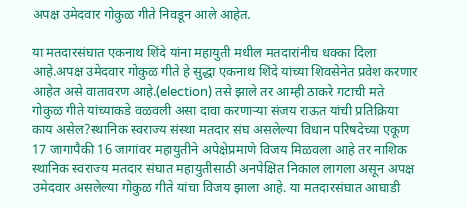अपक्ष उमेदवार गोकुळ गीते निवडून आले आहेत.

या मतदारसंघात एकनाथ शिंदे यांना महायुती मधील मतदारांनीच धक्का दिला आहे.अपक्ष उमेदवार गोकुळ गीते हे सुद्धा एकनाथ शिंदे यांच्या शिवसेनेत प्रवेश करणार आहेत असे वातावरण आहे.(election) तसे झाले तर आम्ही ठाकरे गटाची मते गोकुळ गीते यांच्याकडे वळवली असा दावा करणाऱ्या संजय राऊत यांची प्रतिक्रिया काय असेल?स्थानिक स्वराज्य संस्था मतदार संघ असलेल्या विधान परिषदेच्या एकूण 17 जागापैकी 16 जागांवर महायुतीने अपेक्षेप्रमाणे विजय मिळवला आहे तर नाशिक स्थानिक स्वराज्य मतदार संघात महायुतीसाठी अनपेक्षित निकाल लागला असून अपक्ष उमेदवार असलेल्या गोकुळ गीते यांचा विजय झाला आहे. या मतदारसंघात आघाडी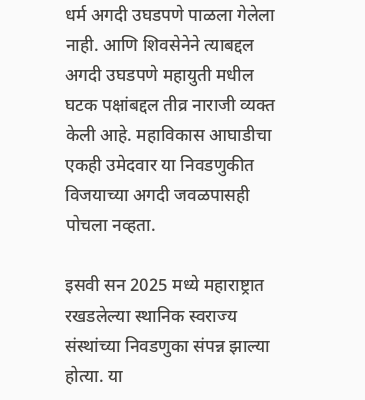धर्म अगदी उघडपणे पाळला गेलेला नाही. आणि शिवसेनेने त्याबद्दल अगदी उघडपणे महायुती मधील घटक पक्षांबद्दल तीव्र नाराजी व्यक्त केली आहे. महाविकास आघाडीचा एकही उमेदवार या निवडणुकीत विजयाच्या अगदी जवळपासही पोचला नव्हता.

इसवी सन 2025 मध्ये महाराष्ट्रात रखडलेल्या स्थानिक स्वराज्य संस्थांच्या निवडणुका संपन्न झाल्या होत्या. या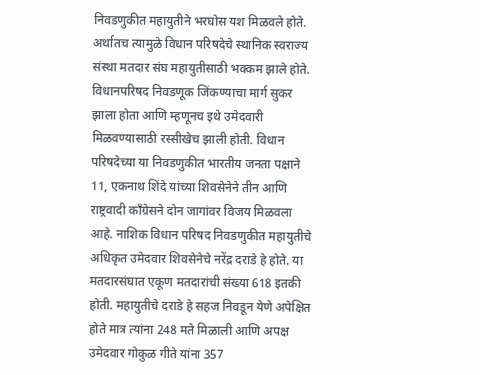निवडणुकीत महायुतीने भरघोस यश मिळवले होते. अर्थातच त्यामुळे विधान परिषदेचे स्थानिक स्वराज्य संस्था मतदार संघ महायुतीसाठी भक्कम झाले होते. विधानपरिषद निवडणूक जिंकण्याचा मार्ग सुकर झाला होता आणि म्हणूनच इथे उमेदवारी मिळवण्यासाठी रस्सीखेच झाली होती. विधान परिषदेच्या या निवडणुकीत भारतीय जनता पक्षाने 11, एकनाथ शिंदे यांच्या शिवसेनेने तीन आणि राष्ट्रवादी काँग्रेसने दोन जागांवर विजय मिळवला आहे. नाशिक विधान परिषद निवडणुकीत महायुतीचे अधिकृत उमेदवार शिवसेनेचे नरेंद्र दराडे हे होते. या मतदारसंघात एकूण मतदारांची संख्या 618 इतकी होती. महायुतीचे दराडे हे सहज निवडून येणे अपेक्षित होते मात्र त्यांना 248 मते मिळाली आणि अपक्ष उमेदवार गोकुळ गीते यांना 357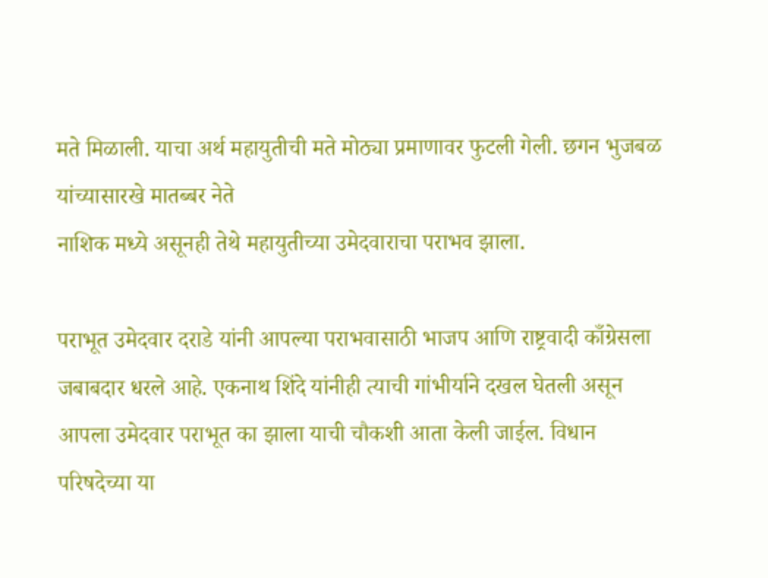मते मिळाली. याचा अर्थ महायुतीची मते मोठ्या प्रमाणावर फुटली गेली. छगन भुजबळ यांच्यासारखे मातब्बर नेते
नाशिक मध्ये असूनही तेथे महायुतीच्या उमेदवाराचा पराभव झाला.

पराभूत उमेदवार दराडे यांनी आपल्या पराभवासाठी भाजप आणि राष्ट्रवादी काँग्रेसला जबाबदार धरले आहे. एकनाथ शिंदे यांनीही त्याची गांभीर्याने दखल घेतली असून आपला उमेदवार पराभूत का झाला याची चौकशी आता केली जाईल. विधान परिषदेच्या या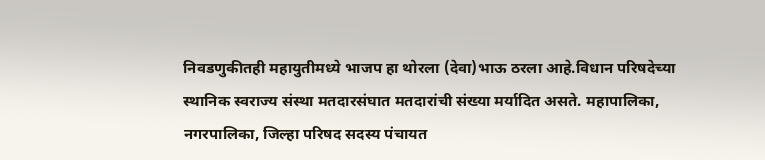निवडणुकीतही महायुतीमध्ये भाजप हा थोरला (देवा)भाऊ ठरला आहे.विधान परिषदेच्या स्थानिक स्वराज्य संस्था मतदारसंघात मतदारांची संख्या मर्यादित असते. महापालिका, नगरपालिका, जिल्हा परिषद सदस्य पंचायत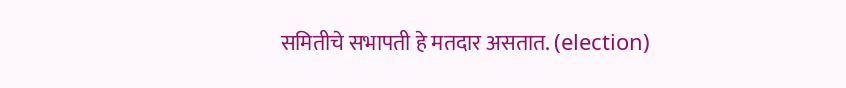समितीचे सभापती हे मतदार असतात. (election)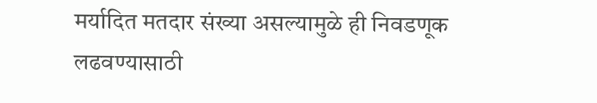मर्यादित मतदार संख्या असल्यामुळे ही निवडणूक लढवण्यासाठी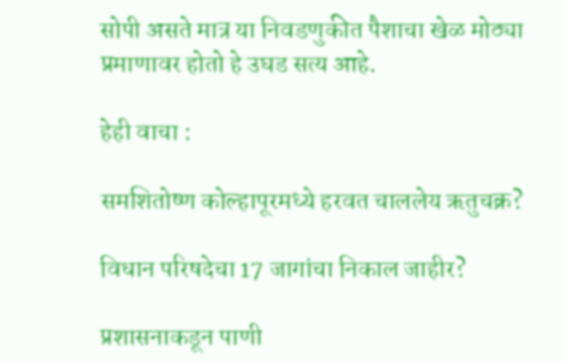सोपी असते मात्र या निवडणुकीत पैशाचा खेळ मोठ्या प्रमाणावर होतो हे उघड सत्य आहे.

हेही वाचा :

समशितोष्ण कोल्हापूरमध्ये हरवत चाललेय ऋतुचक्र?

विधान परिषदेचा 17 जागांचा निकाल जाहीर?

प्रशासनाकडून पाणी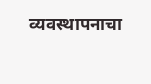व्यवस्थापनाचा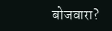बोजवारा?